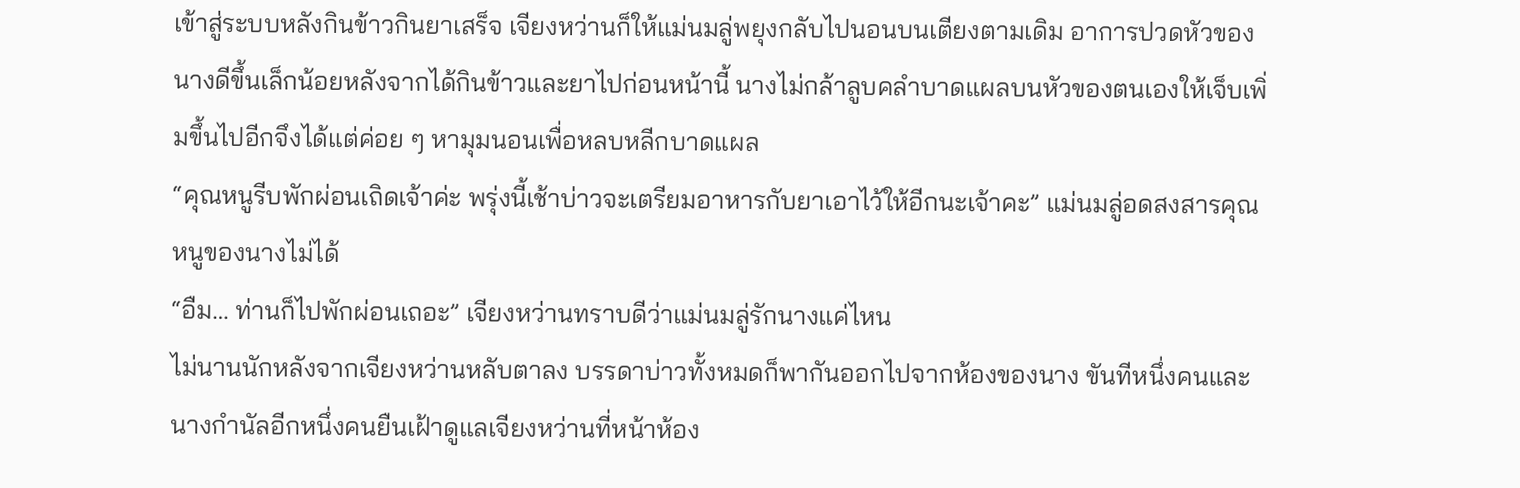เข้าสู่ระบบหลังกินข้าวกินยาเสร็จ เจียงหว่านก็ให้แม่นมลู่พยุงกลับไปนอนบนเตียงตามเดิม อาการปวดหัวของนางดีขึ้นเล็กน้อยหลังจากได้กินข้าวและยาไปก่อนหน้านี้ นางไม่กล้าลูบคลำบาดแผลบนหัวของตนเองให้เจ็บเพิ่มขึ้นไปอีกจึงได้แต่ค่อย ๆ หามุมนอนเพื่อหลบหลีกบาดแผล
“คุณหนูรีบพักผ่อนเถิดเจ้าค่ะ พรุ่งนี้เช้าบ่าวจะเตรียมอาหารกับยาเอาไว้ให้อีกนะเจ้าคะ” แม่นมลู่อดสงสารคุณหนูของนางไม่ได้
“อืม… ท่านก็ไปพักผ่อนเถอะ” เจียงหว่านทราบดีว่าแม่นมลู่รักนางแค่ไหน
ไม่นานนักหลังจากเจียงหว่านหลับตาลง บรรดาบ่าวทั้งหมดก็พากันออกไปจากห้องของนาง ขันทีหนึ่งคนและนางกำนัลอีกหนึ่งคนยืนเฝ้าดูแลเจียงหว่านที่หน้าห้อง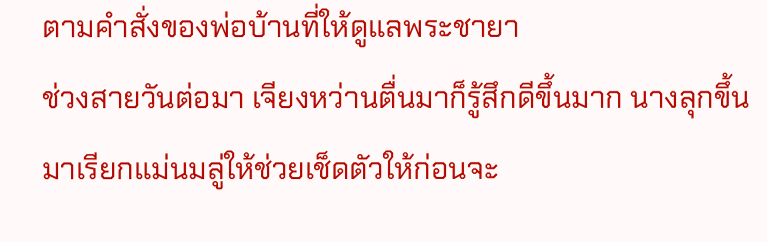ตามคำสั่งของพ่อบ้านที่ให้ดูแลพระชายา
ช่วงสายวันต่อมา เจียงหว่านตื่นมาก็รู้สึกดีขึ้นมาก นางลุกขึ้นมาเรียกแม่นมลู่ให้ช่วยเช็ดตัวให้ก่อนจะ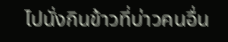ไปนั่งกินข้าวที่บ่าวคนอื่น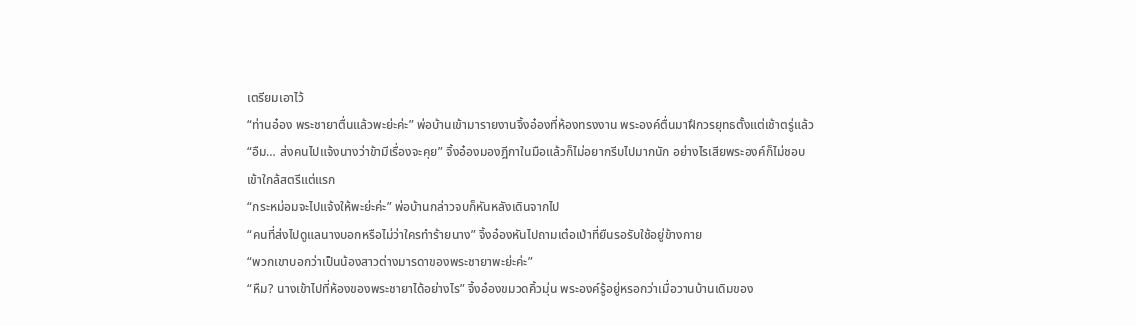เตรียมเอาไว้
“ท่านอ๋อง พระชายาตื่นแล้วพะย่ะค่ะ” พ่อบ้านเข้ามารายงานจิ้งอ๋องที่ห้องทรงงาน พระองค์ตื่นมาฝึกวรยุทธตั้งแต่เช้าตรู่แล้ว
“อืม… ส่งคนไปแจ้งนางว่าข้ามีเรื่องจะคุย” จิ้งอ๋องมองฎีกาในมือแล้วก็ไม่อยากรีบไปมากนัก อย่างไรเสียพระองค์ก็ไม่ชอบเข้าใกล้สตรีแต่แรก
“กระหม่อมจะไปแจ้งให้พะย่ะค่ะ” พ่อบ้านกล่าวจบก็หันหลังเดินจากไป
“คนที่ส่งไปดูแลนางบอกหรือไม่ว่าใครทำร้ายนาง” จิ้งอ๋องหันไปถามเต๋อเป่าที่ยืนรอรับใช้อยู่ข้างกาย
“พวกเขาบอกว่าเป็นน้องสาวต่างมารดาของพระชายาพะย่ะค่ะ”
“หืม? นางเข้าไปที่ห้องของพระชายาได้อย่างไร” จิ้งอ๋องขมวดคิ้วมุ่น พระองค์รู้อยู่หรอกว่าเมื่อวานบ้านเดิมของ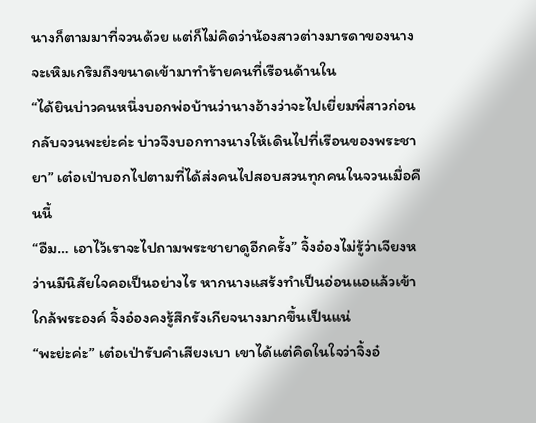นางก็ตามมาที่จวนด้วย แต่ก็ไม่คิดว่าน้องสาวต่างมารดาของนางจะเหิมเกริมถึงขนาดเข้ามาทำร้ายคนที่เรือนด้านใน
“ได้ยินบ่าวคนหนึ่งบอกพ่อบ้านว่านางอ้างว่าจะไปเยี่ยมพี่สาวก่อนกลับจวนพะย่ะค่ะ บ่าวจึงบอกทางนางให้เดินไปที่เรือนของพระชายา” เต๋อเป่าบอกไปตามที่ได้ส่งคนไปสอบสวนทุกคนในจวนเมื่อคืนนี้
“อืม… เอาไว้เราจะไปถามพระชายาดูอีกครั้ง” จิ้งอ๋องไม่รู้ว่าเจียงหว่านมีนิสัยใจคอเป็นอย่างไร หากนางแสร้งทำเป็นอ่อนแอแล้วเข้าใกล้พระองค์ จิ้งอ๋องคงรู้สึกรังเกียจนางมากขึ้นเป็นแน่
“พะย่ะค่ะ” เต๋อเป่ารับคำเสียงเบา เขาได้แต่คิดในใจว่าจิ้งอ๋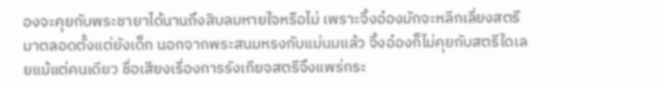องจะคุยกับพระชายาได้นานถึงสิบลมหายใจหรือไม่ เพราะจิ้งอ๋องมักจะหลีกเลี่ยงสตรีมาตลอดตั้งแต่ยังเด็ก นอกจากพระสนมหรงกับแม่นมแล้ว จิ้งอ๋องก็ไม่คุยกับสตรีใดเลยแม้แต่คนเดียว ชื่อเสียงเรื่องการรังเกียจสตรีจึงแพร่กระ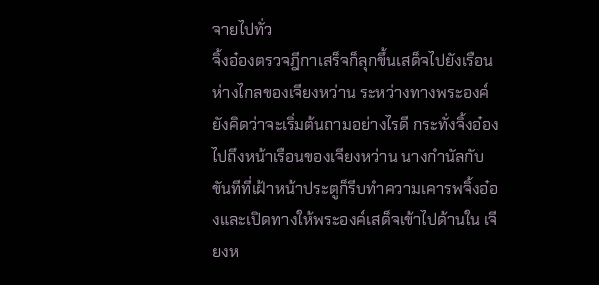จายไปทั่ว
จิ้งอ๋องตรวจฎีกาเสร็จก็ลุกขึ้นเสด็จไปยังเรือนห่างไกลของเจียงหว่าน ระหว่างทางพระองค์ยังคิดว่าจะเริ่มต้นถามอย่างไรดี กระทั่งจิ้งอ๋องไปถึงหน้าเรือนของเจียงหว่าน นางกำนัลกับขันทีที่เฝ้าหน้าประตูก็รีบทำความเคารพจิ้งอ๋องและเปิดทางให้พระองค์เสด็จเข้าไปด้านใน เจียงห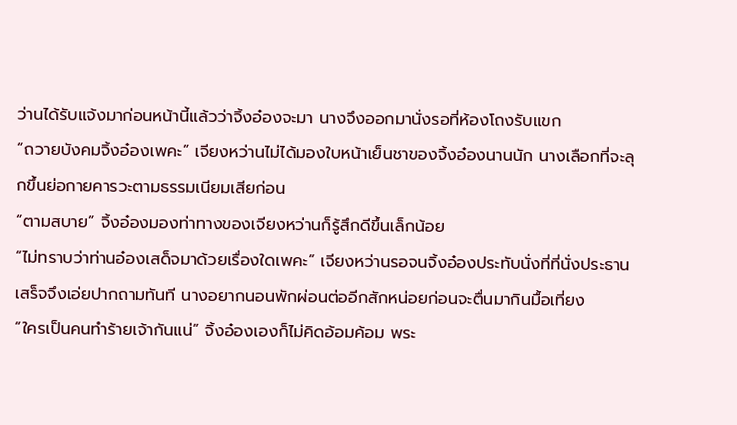ว่านได้รับแจ้งมาก่อนหน้านี้แล้วว่าจิ้งอ๋องจะมา นางจึงออกมานั่งรอที่ห้องโถงรับแขก
“ถวายบังคมจิ้งอ๋องเพคะ” เจียงหว่านไม่ได้มองใบหน้าเย็นชาของจิ้งอ๋องนานนัก นางเลือกที่จะลุกขึ้นย่อกายคารวะตามธรรมเนียมเสียก่อน
“ตามสบาย” จิ้งอ๋องมองท่าทางของเจียงหว่านก็รู้สึกดีขึ้นเล็กน้อย
“ไม่ทราบว่าท่านอ๋องเสด็จมาด้วยเรื่องใดเพคะ” เจียงหว่านรอจนจิ้งอ๋องประทับนั่งที่ที่นั่งประธานเสร็จจึงเอ่ยปากถามทันที นางอยากนอนพักผ่อนต่ออีกสักหน่อยก่อนจะตื่นมากินมื้อเที่ยง
“ใครเป็นคนทำร้ายเจ้ากันแน่” จิ้งอ๋องเองก็ไม่คิดอ้อมค้อม พระ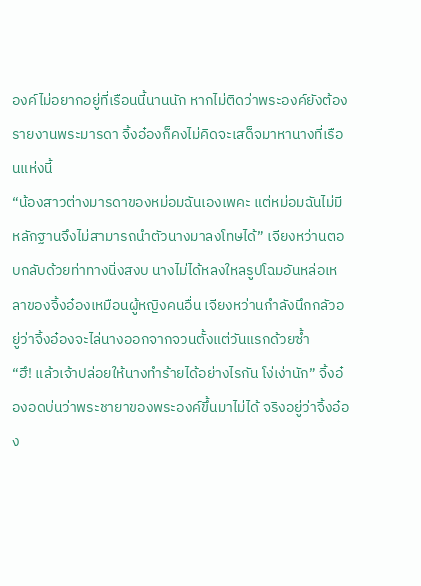องค์ไม่อยากอยู่ที่เรือนนี้นานนัก หากไม่ติดว่าพระองค์ยังต้องรายงานพระมารดา จิ้งอ๋องก็คงไม่คิดจะเสด็จมาหานางที่เรือนแห่งนี้
“น้องสาวต่างมารดาของหม่อมฉันเองเพคะ แต่หม่อมฉันไม่มีหลักฐานจึงไม่สามารถนำตัวนางมาลงโทษได้” เจียงหว่านตอบกลับด้วยท่าทางนิ่งสงบ นางไม่ได้หลงใหลรูปโฉมอันหล่อเหลาของจิ้งอ๋องเหมือนผู้หญิงคนอื่น เจียงหว่านกำลังนึกกลัวอยู่ว่าจิ้งอ๋องจะไล่นางออกจากจวนตั้งแต่วันแรกด้วยซ้ำ
“ฮึ! แล้วเจ้าปล่อยให้นางทำร้ายได้อย่างไรกัน โง่เง่านัก” จิ้งอ๋องอดบ่นว่าพระชายาของพระองค์ขึ้นมาไม่ได้ จริงอยู่ว่าจิ้งอ๋อง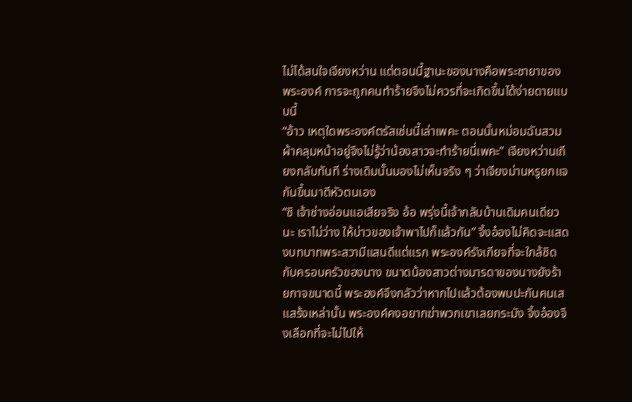ไม่ได้สนใจเจียงหว่าน แต่ตอนนี้ฐานะของนางคือพระชายาของพระองค์ การจะถูกคนทำร้ายจึงไม่ควรที่จะเกิดขึ้นได้ง่ายดายแบบนี้
“อ้าว เหตุใดพระองค์ตรัสเช่นนี้เล่าเพคะ ตอนนั้นหม่อมฉันสวมผ้าคลุมหน้าอยู่จึงไม่รู้ว่าน้องสาวจะทำร้ายนี่เพคะ” เจียงหว่านเถียงกลับทันที ร่างเดิมนั้นมองไม่เห็นจริง ๆ ว่าเจียงม่านหรูยกแจกันขึ้นมาตีหัวตนเอง
“ชิ เจ้าช่างอ่อนแอเสียจริง อ้อ พรุ่งนี้เจ้ากลับบ้านเดิมคนเดียวนะ เราไม่ว่าง ให้บ่าวของเจ้าพาไปก็แล้วกัน” จิ้งอ๋องไม่คิดจะแสดงบทบาทพระสวามีแสนดีแต่แรก พระองค์รังเกียจที่จะใกล้ชิดกับครอบครัวของนาง ขนาดน้องสาวต่างมารดาของนางยังร้ายกาจขนาดนี้ พระองค์จึงกลัวว่าหากไปแล้วต้องพบปะกันคนเสแสร้งเหล่านั้น พระองค์คงอยากฆ่าพวกเขาเลยกระมัง จิ้งอ๋องจึงเลือกที่จะไม่ไปให้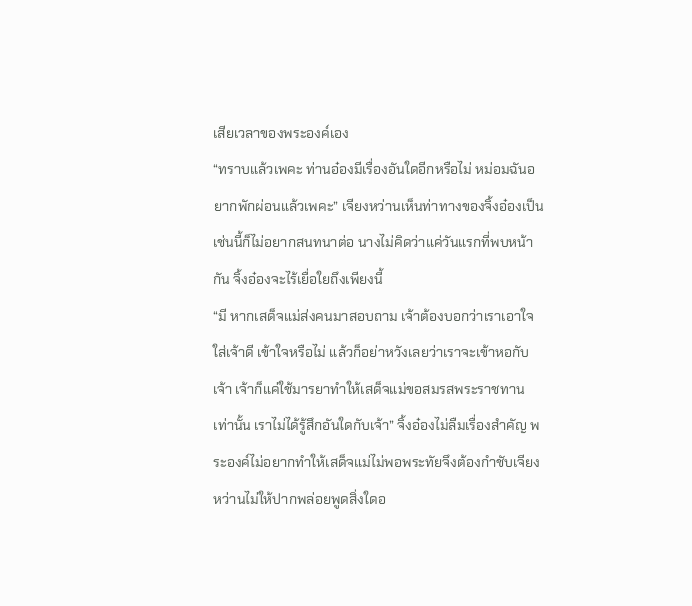เสียเวลาของพระองค์เอง
“ทราบแล้วเพคะ ท่านอ๋องมีเรื่องอันใดอีกหรือไม่ หม่อมฉันอยากพักผ่อนแล้วเพคะ” เจียงหว่านเห็นท่าทางของจิ้งอ๋องเป็นเช่นนี้ก็ไม่อยากสนทนาต่อ นางไม่คิดว่าแค่วันแรกที่พบหน้ากัน จิ้งอ๋องจะไร้เยื่อใยถึงเพียงนี้
“มี หากเสด็จแม่ส่งคนมาสอบถาม เจ้าต้องบอกว่าเราเอาใจใส่เจ้าดี เข้าใจหรือไม่ แล้วก็อย่าหวังเลยว่าเราจะเข้าหอกับเจ้า เจ้าก็แค่ใช้มารยาทำให้เสด็จแม่ขอสมรสพระราชทานเท่านั้น เราไม่ได้รู้สึกอันใดกับเจ้า” จิ้งอ๋องไม่ลืมเรื่องสำคัญ พระองค์ไม่อยากทำให้เสด็จแม่ไม่พอพระทัยจึงต้องกำชับเจียงหว่านไม่ให้ปากพล่อยพูดสิ่งใดอ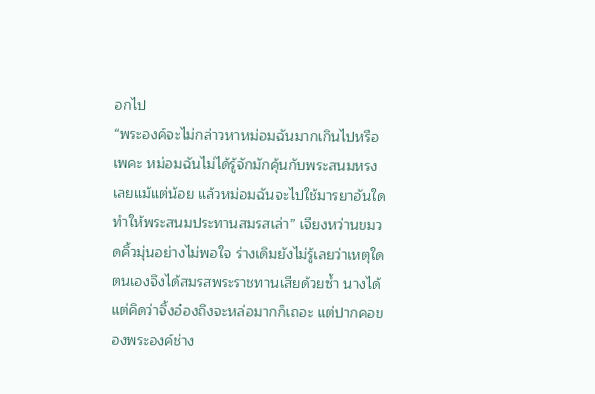อกไป
“พระองค์จะไม่กล่าวหาหม่อมฉันมากเกินไปหรือเพคะ หม่อมฉันไม่ได้รู้จักมักคุ้นกับพระสนมหรงเลยแม้แต่น้อย แล้วหม่อมฉันจะไปใช้มารยาอันใดทำให้พระสนมประทานสมรสเล่า” เจียงหว่านขมวดคิ้วมุ่นอย่างไม่พอใจ ร่างเดิมยังไม่รู้เลยว่าเหตุใดตนเองจึงได้สมรสพระราชทานเสียด้วยซ้ำ นางได้แต่คิดว่าจิ้งอ๋องถึงจะหล่อมากก็เถอะ แต่ปากคอของพระองค์ช่าง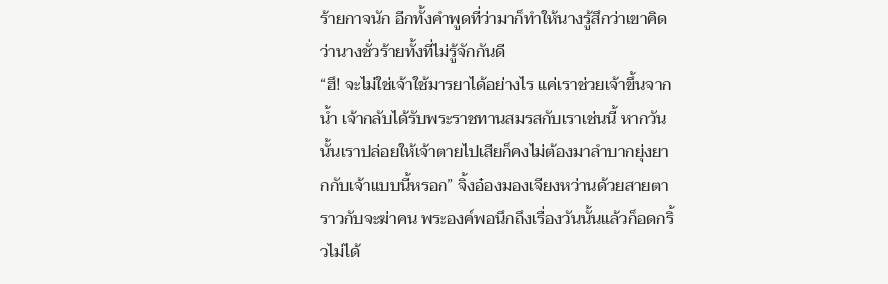ร้ายกาจนัก อีกทั้งคำพูดที่ว่ามาก็ทำให้นางรู้สึกว่าเขาคิดว่านางชั่วร้ายทั้งที่ไม่รู้จักกันดี
“ฮึ! จะไม่ใช่เจ้าใช้มารยาได้อย่างไร แค่เราช่วยเจ้าขึ้นจากน้ำ เจ้ากลับได้รับพระราชทานสมรสกับเราเช่นนี้ หากวันนั้นเราปล่อยให้เจ้าตายไปเสียก็คงไม่ต้องมาลำบากยุ่งยากกับเจ้าแบบนี้หรอก” จิ้งอ๋องมองเจียงหว่านด้วยสายตาราวกับจะฆ่าคน พระองค์พอนึกถึงเรื่องวันนั้นแล้วก็อดกริ้วไม่ได้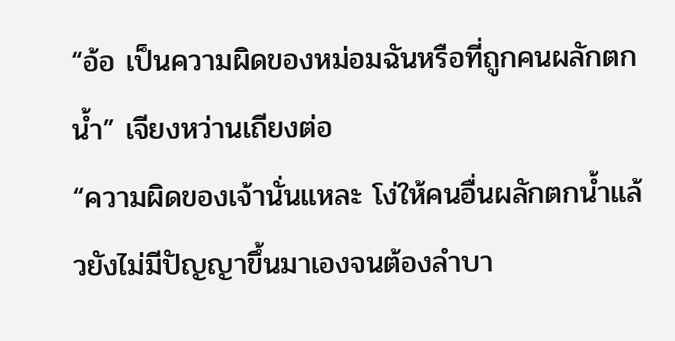“อ้อ เป็นความผิดของหม่อมฉันหรือที่ถูกคนผลักตกน้ำ” เจียงหว่านเถียงต่อ
“ความผิดของเจ้านั่นแหละ โง่ให้คนอื่นผลักตกน้ำแล้วยังไม่มีปัญญาขึ้นมาเองจนต้องลำบา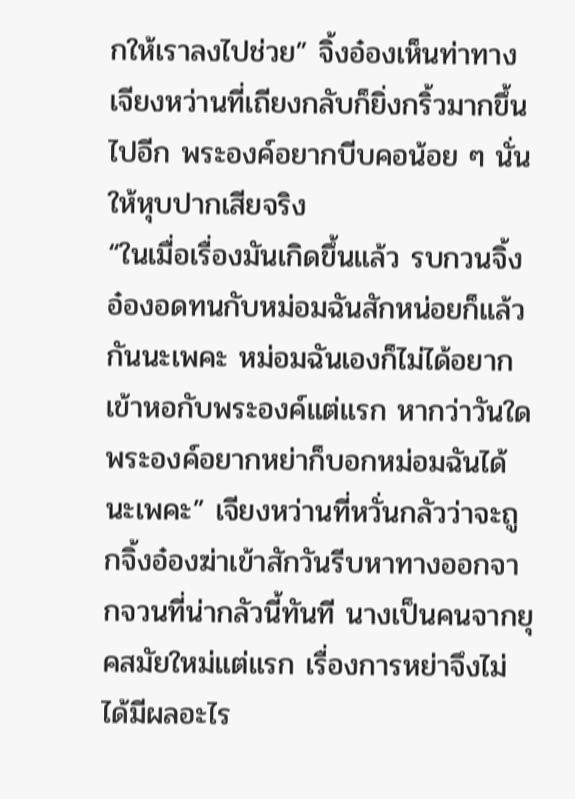กให้เราลงไปช่วย” จิ้งอ๋องเห็นท่าทางเจียงหว่านที่เถียงกลับก็ยิ่งกริ้วมากขึ้นไปอีก พระองค์อยากบีบคอน้อย ๆ นั่นให้หุบปากเสียจริง
“ในเมื่อเรื่องมันเกิดขึ้นแล้ว รบกวนจิ้งอ๋องอดทนกับหม่อมฉันสักหน่อยก็แล้วกันนะเพคะ หม่อมฉันเองก็ไม่ได้อยากเข้าหอกับพระองค์แต่แรก หากว่าวันใดพระองค์อยากหย่าก็บอกหม่อมฉันได้นะเพคะ” เจียงหว่านที่หวั่นกลัวว่าจะถูกจิ้งอ๋องฆ่าเข้าสักวันรีบหาทางออกจากจวนที่น่ากลัวนี้ทันที นางเป็นคนจากยุคสมัยใหม่แต่แรก เรื่องการหย่าจึงไม่ได้มีผลอะไร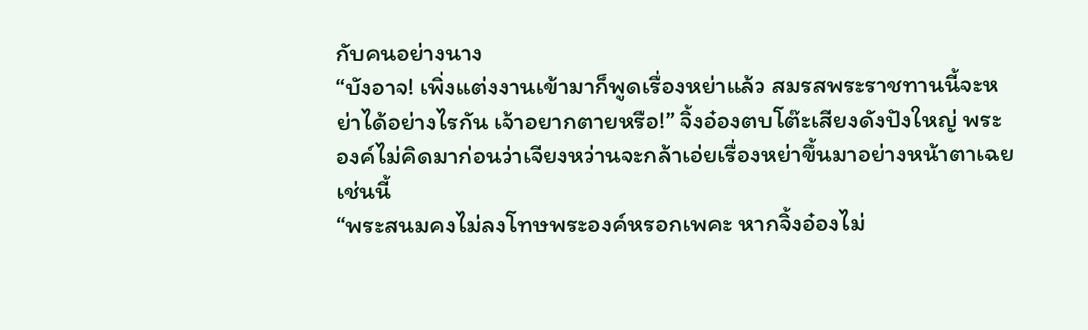กับคนอย่างนาง
“บังอาจ! เพิ่งแต่งงานเข้ามาก็พูดเรื่องหย่าแล้ว สมรสพระราชทานนี้จะหย่าได้อย่างไรกัน เจ้าอยากตายหรือ!” จิ้งอ๋องตบโต๊ะเสียงดังปังใหญ่ พระองค์ไม่คิดมาก่อนว่าเจียงหว่านจะกล้าเอ่ยเรื่องหย่าขึ้นมาอย่างหน้าตาเฉยเช่นนี้
“พระสนมคงไม่ลงโทษพระองค์หรอกเพคะ หากจิ้งอ๋องไม่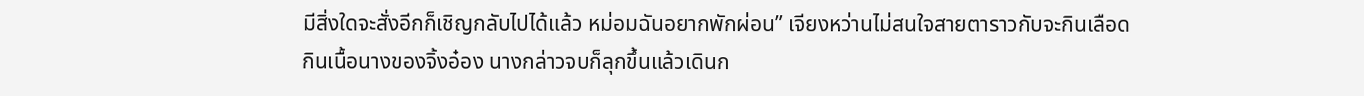มีสิ่งใดจะสั่งอีกก็เชิญกลับไปได้แล้ว หม่อมฉันอยากพักผ่อน” เจียงหว่านไม่สนใจสายตาราวกับจะกินเลือดกินเนื้อนางของจิ้งอ๋อง นางกล่าวจบก็ลุกขึ้นแล้วเดินก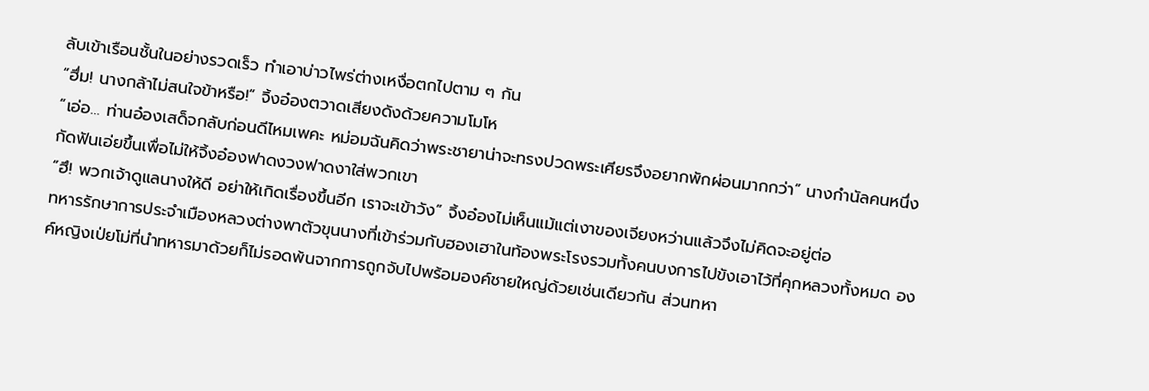ลับเข้าเรือนชั้นในอย่างรวดเร็ว ทำเอาบ่าวไพร่ต่างเหงื่อตกไปตาม ๆ กัน
“ฮึ่ม! นางกล้าไม่สนใจข้าหรือ!” จิ้งอ๋องตวาดเสียงดังด้วยความโมโห
“เอ่อ… ท่านอ๋องเสด็จกลับก่อนดีไหมเพคะ หม่อมฉันคิดว่าพระชายาน่าจะทรงปวดพระเศียรจึงอยากพักผ่อนมากกว่า” นางกำนัลคนหนึ่งกัดฟันเอ่ยขึ้นเพื่อไม่ให้จิ้งอ๋องฟาดงวงฟาดงาใส่พวกเขา
“ฮึ! พวกเจ้าดูแลนางให้ดี อย่าให้เกิดเรื่องขึ้นอีก เราจะเข้าวัง” จิ้งอ๋องไม่เห็นแม้แต่เงาของเจียงหว่านแล้วจึงไม่คิดจะอยู่ต่อ
ทหารรักษาการประจำเมืองหลวงต่างพาตัวขุนนางที่เข้าร่วมกับฮองเฮาในท้องพระโรงรวมทั้งคนบงการไปขังเอาไว้ที่คุกหลวงทั้งหมด องค์หญิงเป่ยโม่ที่นำทหารมาด้วยก็ไม่รอดพ้นจากการถูกจับไปพร้อมองค์ชายใหญ่ด้วยเช่นเดียวกัน ส่วนทหา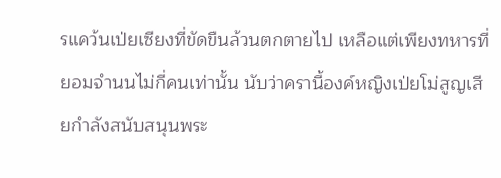รแคว้นเป่ยเซียงที่ขัดขืนล้วนตกตายไป เหลือแต่เพียงทหารที่ยอมจำนนไม่กี่คนเท่านั้น นับว่าครานี้องค์หญิงเป่ยโม่สูญเสียกำลังสนับสนุนพระ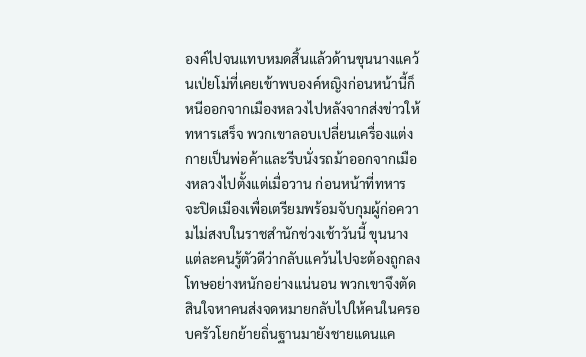องค์ไปจนแทบหมดสิ้นแล้วด้านขุนนางแคว้นเป่ยโม่ที่เคยเข้าพบองค์หญิงก่อนหน้านี้ก็หนีออกจากเมืองหลวงไปหลังจากส่งข่าวให้ทหารเสร็จ พวกเขาลอบเปลี่ยนเครื่องแต่งกายเป็นพ่อค้าและรีบนั่งรถม้าออกจากเมืองหลวงไปตั้งแต่เมื่อวาน ก่อนหน้าที่ทหารจะปิดเมืองเพื่อเตรียมพร้อมจับกุมผู้ก่อความไม่สงบในราชสำนักช่วงเช้าวันนี้ ขุนนางแต่ละคนรู้ตัวดีว่ากลับแคว้นไปจะต้องถูกลงโทษอย่างหนักอย่างแน่นอน พวกเขาจึงตัดสินใจหาคนส่งจดหมายกลับไปให้คนในครอบครัวโยกย้ายถิ่นฐานมายังชายแดนแค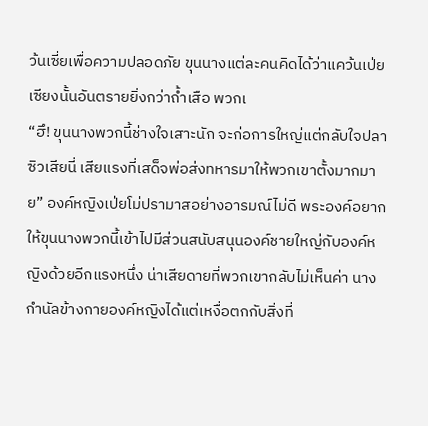ว้นเซี่ยเพื่อความปลอดภัย ขุนนางแต่ละคนคิดได้ว่าแคว้นเป่ยเซียงนั้นอันตรายยิ่งกว่าถ้ำเสือ พวกเ
“ฮึ! ขุนนางพวกนี้ช่างใจเสาะนัก จะก่อการใหญ่แต่กลับใจปลาซิวเสียนี่ เสียแรงที่เสด็จพ่อส่งทหารมาให้พวกเขาตั้งมากมาย” องค์หญิงเป่ยโม่ปรามาสอย่างอารมณ์ไม่ดี พระองค์อยากให้ขุนนางพวกนี้เข้าไปมีส่วนสนับสนุนองค์ชายใหญ่กับองค์หญิงด้วยอีกแรงหนึ่ง น่าเสียดายที่พวกเขากลับไม่เห็นค่า นางกำนัลข้างกายองค์หญิงได้แต่เหงื่อตกกับสิ่งที่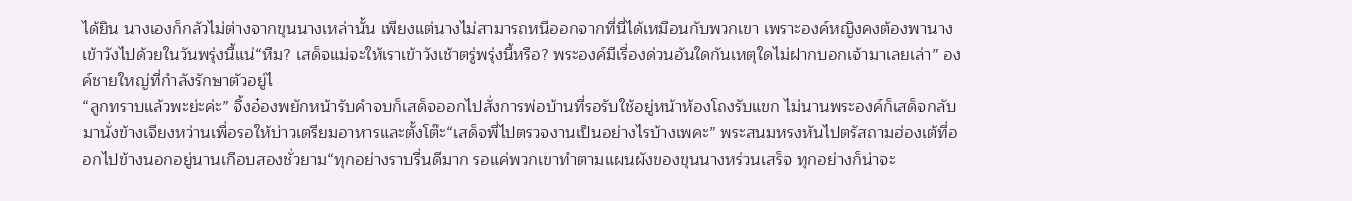ได้ยิน นางเองก็กลัวไม่ต่างจากขุนนางเหล่านั้น เพียงแต่นางไม่สามารถหนีออกจากที่นี่ได้เหมือนกับพวกเขา เพราะองค์หญิงคงต้องพานางเข้าวังไปด้วยในวันพรุ่งนี้แน่“หืม? เสด็จแม่จะให้เราเข้าวังเช้าตรู่พรุ่งนี้หรือ? พระองค์มีเรื่องด่วนอันใดกันเหตุใดไม่ฝากบอกเจ้ามาเลยเล่า” องค์ชายใหญ่ที่กำลังรักษาตัวอยู่ไ
“ลูกทราบแล้วพะย่ะค่ะ” จิ้งอ๋องพยักหน้ารับคำจบก็เสด็จออกไปสั่งการพ่อบ้านที่รอรับใช้อยู่หน้าห้องโถงรับแขก ไม่นานพระองค์ก็เสด็จกลับมานั่งข้างเจียงหว่านเพื่อรอให้บ่าวเตรียมอาหารและตั้งโต๊ะ“เสด็จพี่ไปตรวจงานเป็นอย่างไรบ้างเพคะ” พระสนมหรงหันไปตรัสถามฮ่องเต้ที่ออกไปข้างนอกอยู่นานเกือบสองชั่วยาม“ทุกอย่างราบรื่นดีมาก รอแค่พวกเขาทำตามแผนผังของขุนนางหร่วนเสร็จ ทุกอย่างก็น่าจะ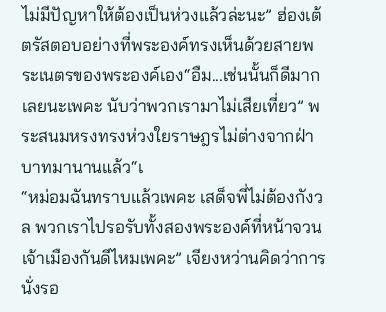ไม่มีปัญหาให้ต้องเป็นห่วงแล้วล่ะนะ” ฮ่องเต้ตรัสตอบอย่างที่พระองค์ทรงเห็นด้วยสายพระเนตรของพระองค์เอง“อืม...เช่นนั้นก็ดีมากเลยนะเพคะ นับว่าพวกเรามาไม่เสียเที่ยว” พระสนมหรงทรงห่วงใยราษฎรไม่ต่างจากฝ่าบาทมานานแล้ว“เ
“หม่อมฉันทราบแล้วเพคะ เสด็จพี่ไม่ต้องกังวล พวกเราไปรอรับทั้งสองพระองค์ที่หน้าจวนเจ้าเมืองกันดีไหมเพคะ” เจียงหว่านคิดว่าการนั่งรอ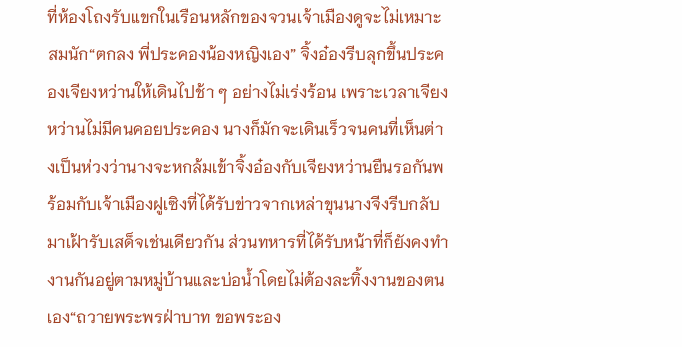ที่ห้องโถงรับแขกในเรือนหลักของจวนเจ้าเมืองดูจะไม่เหมาะสมนัก“ตกลง พี่ประคองน้องหญิงเอง” จิ้งอ๋องรีบลุกขึ้นประคองเจียงหว่านให้เดินไปช้า ๆ อย่างไม่เร่งร้อน เพราะเวลาเจียงหว่านไม่มีคนคอยประคอง นางก็มักจะเดินเร็วจนคนที่เห็นต่างเป็นห่วงว่านางจะหกล้มเข้าจิ้งอ๋องกับเจียงหว่านยืนรอกันพร้อมกับเจ้าเมืองฝูเซิงที่ได้รับข่าวจากเหล่าขุนนางจีงรีบกลับมาเฝ้ารับเสด็จเช่นเดียวกัน ส่วนทหารที่ได้รับหน้าที่ก็ยังคงทำงานกันอยู่ตามหมู่บ้านและบ่อน้ำโดยไม่ต้องละทิ้งงานของตนเอง“ถวายพระพรฝ่าบาท ขอพระอง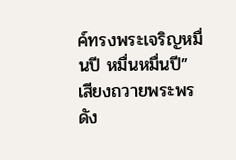ค์ทรงพระเจริญหมื่นปี หมื่นหมื่นปี” เสียงถวายพระพรดัง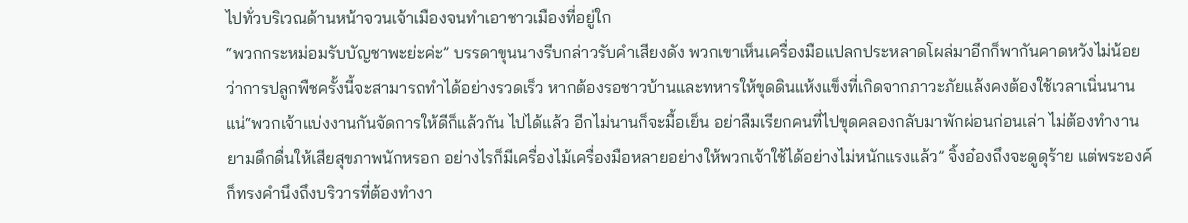ไปทั่วบริเวณด้านหน้าจวนเจ้าเมืองจนทำเอาชาวเมืองที่อยู่ใก
“พวกกระหม่อมรับบัญชาพะย่ะค่ะ” บรรดาขุนนางรีบกล่าวรับคำเสียงดัง พวกเขาเห็นเครื่องมือแปลกประหลาดโผล่มาอีกก็พากันคาดหวังไม่น้อยว่าการปลูกพืชครั้งนี้จะสามารถทำได้อย่างรวดเร็ว หากต้องรอชาวบ้านและทหารให้ขุดดินแห้งแข็งที่เกิดจากภาวะภัยแล้งคงต้องใช้เวลาเนิ่นนานแน่“พวกเจ้าแบ่งงานกันจัดการให้ดีก็แล้วกัน ไปได้แล้ว อีกไม่นานก็จะมื้อเย็น อย่าลืมเรียกคนที่ไปขุดคลองกลับมาพักผ่อนก่อนเล่า ไม่ต้องทำงานยามดึกดื่นให้เสียสุขภาพนักหรอก อย่างไรก็มีเครื่องไม้เครื่องมือหลายอย่างให้พวกเจ้าใช้ได้อย่างไม่หนักแรงแล้ว” จิ้งอ๋องถึงจะดูดุร้าย แต่พระองค์ก็ทรงคำนึงถึงบริวารที่ต้องทำงา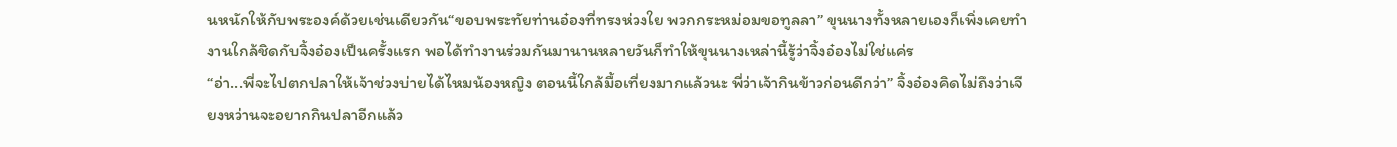นหนักให้กับพระองค์ด้วยเช่นเดียวกัน“ขอบพระทัยท่านอ๋องที่ทรงห่วงใย พวกกระหม่อมขอทูลลา” ขุนนางทั้งหลายเองก็เพิ่งเคยทำงานใกล้ชิดกับจิ้งอ๋องเป็นครั้งแรก พอได้ทำงานร่วมกันมานานหลายวันก็ทำให้ขุนนางเหล่านี้รู้ว่าจิ้งอ๋องไม่ใช่แค่ร
“อ่า...พี่จะไปตกปลาให้เจ้าช่วงบ่ายได้ไหมน้องหญิง ตอนนี้ใกล้มื้อเที่ยงมากแล้วนะ พี่ว่าเจ้ากินข้าวก่อนดีกว่า” จิ้งอ๋องคิดไม่ถึงว่าเจียงหว่านจะอยากกินปลาอีกแล้ว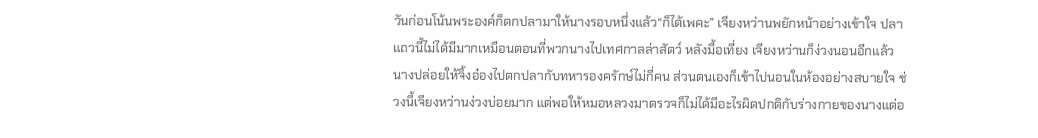วันก่อนโน้นพระองค์ก็ตกปลามาให้นางรอบหนึ่งแล้ว“ก็ได้เพคะ” เจียงหว่านพยักหน้าอย่างเข้าใจ ปลาแถวนี้ไม่ได้มีมากเหมือนตอนที่พวกนางไปเทศกาลล่าสัตว์ หลังมื้อเที่ยง เจียงหว่านก็ง่วงนอนอีกแล้ว นางปล่อยให้จิ้งอ๋องไปตกปลากับทหารองครักษ์ไม่กี่คน ส่วนตนเองก็เข้าไปนอนในห้องอย่างสบายใจ ช่วงนี้เจียงหว่านง่วงบ่อยมาก แต่พอให้หมอหลวงมาตรวจก็ไม่ได้มีอะไรผิดปกติกับร่างกายของนางแต่อ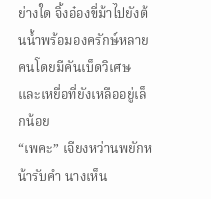ย่างใด จิ้งอ๋องขี่ม้าไปยังต้นน้ำพร้อมองครักษ์หลายคนโดยมีคันเบ็ดวิเศษและเหยื่อที่ยังเหลืออยู่เล็กน้อย
“เพคะ” เจียงหว่านพยักหน้ารับคำ นางเห็น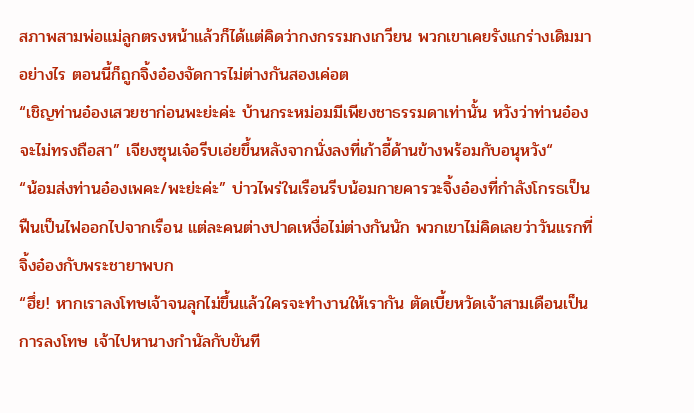สภาพสามพ่อแม่ลูกตรงหน้าแล้วก็ได้แต่คิดว่ากงกรรมกงเกวียน พวกเขาเคยรังแกร่างเดิมมาอย่างไร ตอนนี้ก็ถูกจิ้งอ๋องจัดการไม่ต่างกันสองเค่อต
“เชิญท่านอ๋องเสวยชาก่อนพะย่ะค่ะ บ้านกระหม่อมมีเพียงชาธรรมดาเท่านั้น หวังว่าท่านอ๋องจะไม่ทรงถือสา” เจียงซุนเจ๋อรีบเอ่ยขึ้นหลังจากนั่งลงที่เก้าอี้ด้านข้างพร้อมกับอนุหวัง“
“น้อมส่งท่านอ๋องเพคะ/พะย่ะค่ะ” บ่าวไพร่ในเรือนรีบน้อมกายคารวะจิ้งอ๋องที่กำลังโกรธเป็นฟืนเป็นไฟออกไปจากเรือน แต่ละคนต่างปาดเหงื่อไม่ต่างกันนัก พวกเขาไม่คิดเลยว่าวันแรกที่จิ้งอ๋องกับพระชายาพบก
“ฮึ่ย! หากเราลงโทษเจ้าจนลุกไม่ขึ้นแล้วใครจะทำงานให้เรากัน ตัดเบี้ยหวัดเจ้าสามเดือนเป็นการลงโทษ เจ้าไปหานางกำนัลกับขันที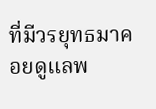ที่มีวรยุทธมาคอยดูแลพ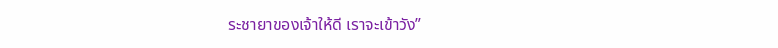ระชายาของเจ้าให้ดี เราจะเข้าวัง”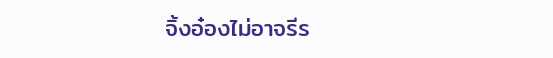จิ้งอ๋องไม่อาจรีร